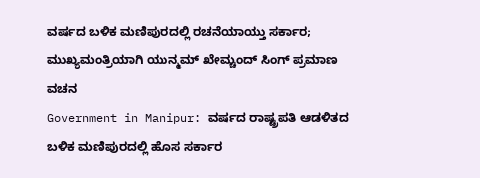ವರ್ಷದ ಬಳಿಕ ಮಣಿಪುರದಲ್ಲಿ ರಚನೆಯಾಯ್ತು ಸರ್ಕಾರ; ಮುಖ್ಯಮಂತ್ರಿಯಾಗಿ ಯುನ್ಮಮ್ ಖೇಮ್ಚಂದ್ ಸಿಂಗ್ ಪ್ರಮಾಣ ವಚನ
Government in Manipur: ವರ್ಷದ ರಾಷ್ಟ್ರಪತಿ ಆಡಳಿತದ ಬಳಿಕ ಮಣಿಪುರದಲ್ಲಿ ಹೊಸ ಸರ್ಕಾರ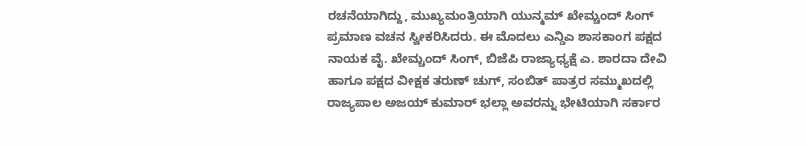ರಚನೆಯಾಗಿದ್ದು, ಮುಖ್ಯಮಂತ್ರಿಯಾಗಿ ಯುನ್ಮಮ್ ಖೇಮ್ಚಂದ್ ಸಿಂಗ್ ಪ್ರಮಾಣ ವಚನ ಸ್ವೀಕರಿಸಿದರು. ಈ ಮೊದಲು ಎನ್ಡಿಎ ಶಾಸಕಾಂಗ ಪಕ್ಷದ ನಾಯಕ ವೈ. ಖೇಮ್ಚಂದ್ ಸಿಂಗ್, ಬಿಜೆಪಿ ರಾಜ್ಯಾಧ್ಯಕ್ಷೆ ಎ. ಶಾರದಾ ದೇವಿ ಹಾಗೂ ಪಕ್ಷದ ವೀಕ್ಷಕ ತರುಣ್ ಚುಗ್, ಸಂಬಿತ್ ಪಾತ್ರರ ಸಮ್ಮುಖದಲ್ಲಿ ರಾಜ್ಯಪಾಲ ಅಜಯ್ ಕುಮಾರ್ ಭಲ್ಲಾ ಅವರನ್ನು ಭೇಟಿಯಾಗಿ ಸರ್ಕಾರ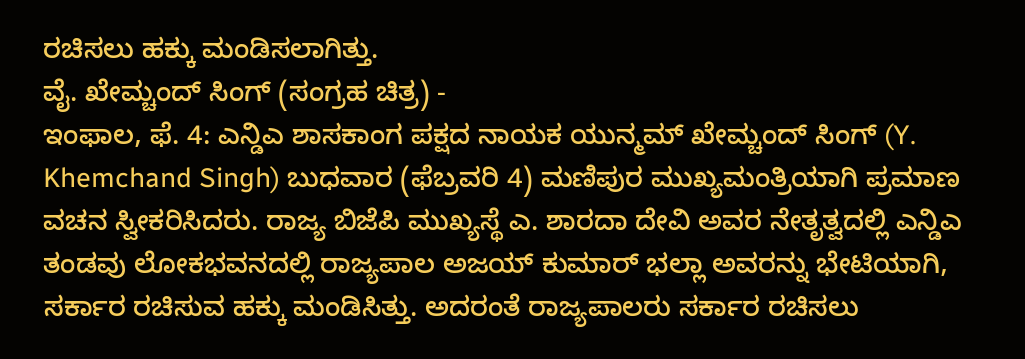ರಚಿಸಲು ಹಕ್ಕು ಮಂಡಿಸಲಾಗಿತ್ತು.
ವೈ. ಖೇಮ್ಚಂದ್ ಸಿಂಗ್ (ಸಂಗ್ರಹ ಚಿತ್ರ) -
ಇಂಫಾಲ, ಫೆ. 4: ಎನ್ಡಿಎ ಶಾಸಕಾಂಗ ಪಕ್ಷದ ನಾಯಕ ಯುನ್ಮಮ್ ಖೇಮ್ಚಂದ್ ಸಿಂಗ್ (Y. Khemchand Singh) ಬುಧವಾರ (ಫೆಬ್ರವರಿ 4) ಮಣಿಪುರ ಮುಖ್ಯಮಂತ್ರಿಯಾಗಿ ಪ್ರಮಾಣ ವಚನ ಸ್ವೀಕರಿಸಿದರು. ರಾಜ್ಯ ಬಿಜೆಪಿ ಮುಖ್ಯಸ್ಥೆ ಎ. ಶಾರದಾ ದೇವಿ ಅವರ ನೇತೃತ್ವದಲ್ಲಿ ಎನ್ಡಿಎ ತಂಡವು ಲೋಕಭವನದಲ್ಲಿ ರಾಜ್ಯಪಾಲ ಅಜಯ್ ಕುಮಾರ್ ಭಲ್ಲಾ ಅವರನ್ನು ಭೇಟಿಯಾಗಿ, ಸರ್ಕಾರ ರಚಿಸುವ ಹಕ್ಕು ಮಂಡಿಸಿತ್ತು. ಅದರಂತೆ ರಾಜ್ಯಪಾಲರು ಸರ್ಕಾರ ರಚಿಸಲು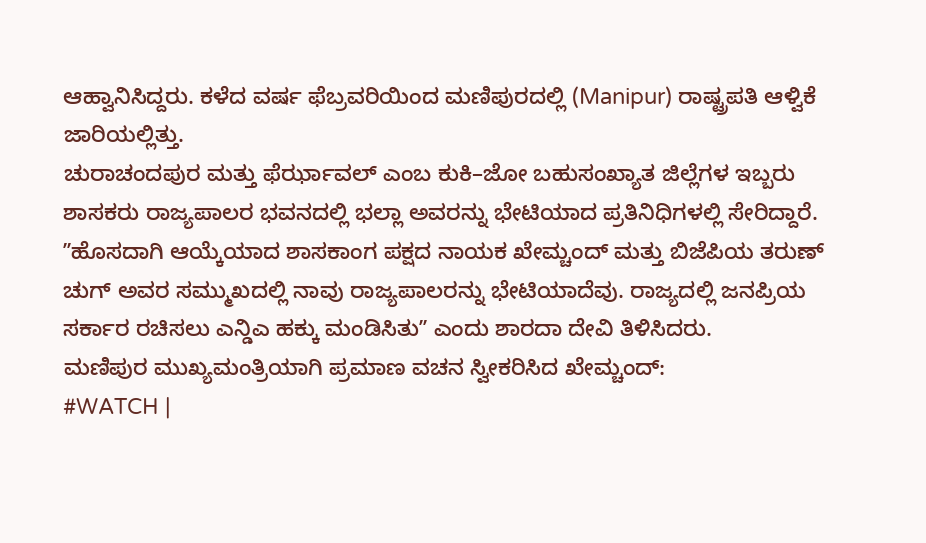ಆಹ್ವಾನಿಸಿದ್ದರು. ಕಳೆದ ವರ್ಷ ಫೆಬ್ರವರಿಯಿಂದ ಮಣಿಪುರದಲ್ಲಿ (Manipur) ರಾಷ್ಟ್ರಪತಿ ಆಳ್ವಿಕೆ ಜಾರಿಯಲ್ಲಿತ್ತು.
ಚುರಾಚಂದಪುರ ಮತ್ತು ಫೆರ್ಝಾವಲ್ ಎಂಬ ಕುಕಿ–ಜೋ ಬಹುಸಂಖ್ಯಾತ ಜಿಲ್ಲೆಗಳ ಇಬ್ಬರು ಶಾಸಕರು ರಾಜ್ಯಪಾಲರ ಭವನದಲ್ಲಿ ಭಲ್ಲಾ ಅವರನ್ನು ಭೇಟಿಯಾದ ಪ್ರತಿನಿಧಿಗಳಲ್ಲಿ ಸೇರಿದ್ದಾರೆ. ʼʼಹೊಸದಾಗಿ ಆಯ್ಕೆಯಾದ ಶಾಸಕಾಂಗ ಪಕ್ಷದ ನಾಯಕ ಖೇಮ್ಚಂದ್ ಮತ್ತು ಬಿಜೆಪಿಯ ತರುಣ್ ಚುಗ್ ಅವರ ಸಮ್ಮುಖದಲ್ಲಿ ನಾವು ರಾಜ್ಯಪಾಲರನ್ನು ಭೇಟಿಯಾದೆವು. ರಾಜ್ಯದಲ್ಲಿ ಜನಪ್ರಿಯ ಸರ್ಕಾರ ರಚಿಸಲು ಎನ್ಡಿಎ ಹಕ್ಕು ಮಂಡಿಸಿತುʼʼ ಎಂದು ಶಾರದಾ ದೇವಿ ತಿಳಿಸಿದರು.
ಮಣಿಪುರ ಮುಖ್ಯಮಂತ್ರಿಯಾಗಿ ಪ್ರಮಾಣ ವಚನ ಸ್ವೀಕರಿಸಿದ ಖೇಮ್ಚಂದ್:
#WATCH |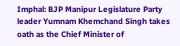Imphal: BJP Manipur Legislature Party leader Yumnam Khemchand Singh takes oath as the Chief Minister of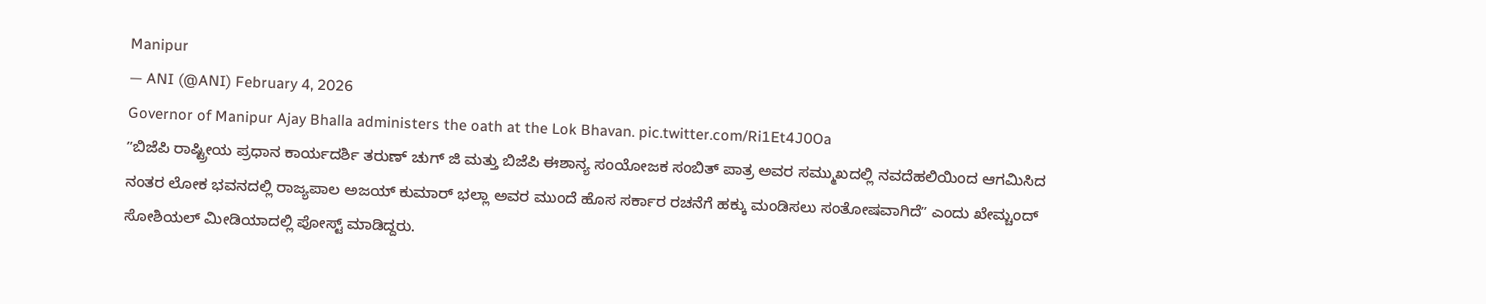Manipur
— ANI (@ANI) February 4, 2026
Governor of Manipur Ajay Bhalla administers the oath at the Lok Bhavan. pic.twitter.com/Ri1Et4J0Oa
ʼʼಬಿಜೆಪಿ ರಾಷ್ಟ್ರೀಯ ಪ್ರಧಾನ ಕಾರ್ಯದರ್ಶಿ ತರುಣ್ ಚುಗ್ ಜಿ ಮತ್ತು ಬಿಜೆಪಿ ಈಶಾನ್ಯ ಸಂಯೋಜಕ ಸಂಬಿತ್ ಪಾತ್ರ ಅವರ ಸಮ್ಮುಖದಲ್ಲಿ ನವದೆಹಲಿಯಿಂದ ಆಗಮಿಸಿದ ನಂತರ ಲೋಕ ಭವನದಲ್ಲಿ ರಾಜ್ಯಪಾಲ ಅಜಯ್ ಕುಮಾರ್ ಭಲ್ಲಾ ಅವರ ಮುಂದೆ ಹೊಸ ಸರ್ಕಾರ ರಚನೆಗೆ ಹಕ್ಕು ಮಂಡಿಸಲು ಸಂತೋಷವಾಗಿದೆʼʼ ಎಂದು ಖೇಮ್ಚಂದ್ ಸೋಶಿಯಲ್ ಮೀಡಿಯಾದಲ್ಲಿ ಪೋಸ್ಟ್ ಮಾಡಿದ್ದರು.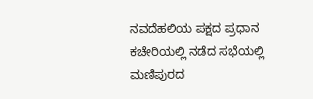ನವದೆಹಲಿಯ ಪಕ್ಷದ ಪ್ರಧಾನ ಕಚೇರಿಯಲ್ಲಿ ನಡೆದ ಸಭೆಯಲ್ಲಿ ಮಣಿಪುರದ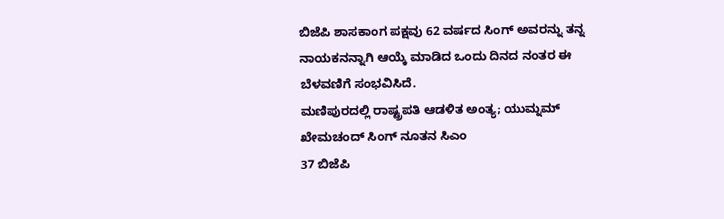ಬಿಜೆಪಿ ಶಾಸಕಾಂಗ ಪಕ್ಷವು 62 ವರ್ಷದ ಸಿಂಗ್ ಅವರನ್ನು ತನ್ನ ನಾಯಕನನ್ನಾಗಿ ಆಯ್ಕೆ ಮಾಡಿದ ಒಂದು ದಿನದ ನಂತರ ಈ ಬೆಳವಣಿಗೆ ಸಂಭವಿಸಿದೆ.
ಮಣಿಪುರದಲ್ಲಿ ರಾಷ್ಟ್ರಪತಿ ಆಡಳಿತ ಅಂತ್ಯ; ಯುಮ್ನಮ್ ಖೇಮಚಂದ್ ಸಿಂಗ್ ನೂತನ ಸಿಎಂ
37 ಬಿಜೆಪಿ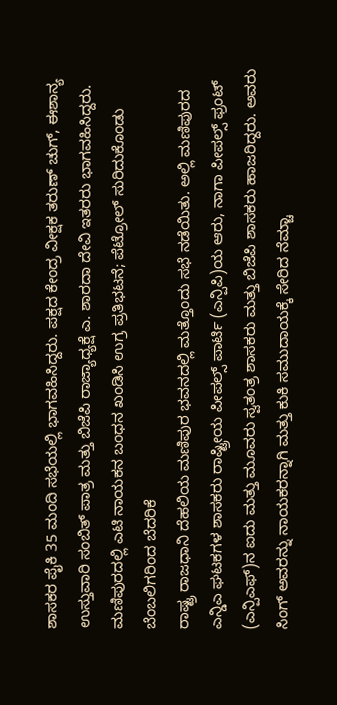ಶಾಸಕರ ಪೈಕಿ 35 ಮಂದಿ ಸಭೆಯಲ್ಲಿ ಭಾಗವಹಿಸಿದ್ದರು. ಪಕ್ಷದ ಕೇಂದ್ರ ವೀಕ್ಷಕ ತರುಣ್ ಚುಗ್, ಈಶಾನ್ಯ ಉಸ್ತುವಾರಿ ಸಂಬಿತ್ ಪಾತ್ರ ಮತ್ತು ಬಿಜೆಪಿ ರಾಜ್ಯಾಧ್ಯಕ್ಷೆ ಎ. ಶಾರದಾ ದೇವಿ ಇತರರು ಭಾಗವಹಿಸಿದ್ದರು.
ಮಣಿಪುರದಲ್ಲಿ ಎಟಿ ನಾಯಕನ ಬಂಧನ ಖಂಡಿಸಿ ಉಗ್ರ ಪ್ರತಿಭಟನೆ; ಪೆಟ್ರೋಲ್ ಸುರಿದುಕೊಂಡು ಬೆಂಬಲಿಗರಿಂದ ಬೆದರಿಕೆ
ರಾಷ್ಟ್ರ ರಾಜಧಾನಿ ದೆಹಲಿಯ ಮಣಿಪುರ ಭವನದಲ್ಲಿ ಮತ್ತೊಂದು ಸಭೆ ನಡೆಯಿತು. ಅಲ್ಲಿ ಮಣಿಪುರದ ಎನ್ಡಿಎ ಘಟಕಗಳ ಶಾಸಕರು ರಾಷ್ಟ್ರೀಯ ಪೀಪಲ್ಸ್ ಪಾರ್ಟಿ (ಎನ್ಪಿಪಿ)ಯ ಆರು, ನಾಗಾ ಪೀಪಲ್ಸ್ ಫ್ರಂಟ್ (ಎನ್ಪಿಎಫ್)ನ ಐದು ಮತ್ತು ಮೂವರು ಸ್ವತಂತ್ರ ಶಾಸಕರು ಮತ್ತು ಬಿಜೆಪಿ ಶಾಸಕರು ಹಾಜರಿದ್ದರು. ಅವರು ಸಿಂಗ್ ಅವರನ್ನು ನಾಯಕರನ್ನಾಗಿ ಮತ್ತು ಕುಕಿ ಸಮುದಾಯಕ್ಕೆ ಸೇರಿದ ನೆಮ್ಚಾ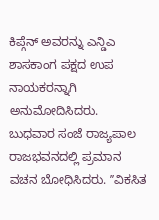ಕಿಪ್ಗೆನ್ ಅವರನ್ನು ಎನ್ಡಿಎ ಶಾಸಕಾಂಗ ಪಕ್ಷದ ಉಪ ನಾಯಕರನ್ನಾಗಿ ಅನುಮೋದಿಸಿದರು.
ಬುಧವಾರ ಸಂಜೆ ರಾಜ್ಯಪಾಲ ರಾಜಭವನದಲ್ಲಿ ಪ್ರಮಾನ ವಚನ ಬೋಧಿಸಿದರು. ʼʼವಿಕಸಿತ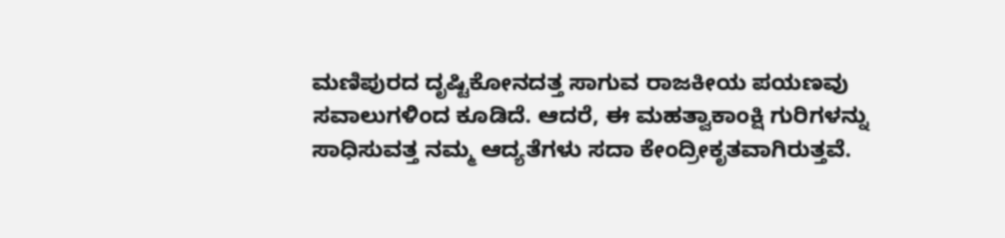ಮಣಿಪುರದ ದೃಷ್ಟಿಕೋನದತ್ತ ಸಾಗುವ ರಾಜಕೀಯ ಪಯಣವು ಸವಾಲುಗಳಿಂದ ಕೂಡಿದೆ. ಆದರೆ, ಈ ಮಹತ್ವಾಕಾಂಕ್ಷಿ ಗುರಿಗಳನ್ನು ಸಾಧಿಸುವತ್ತ ನಮ್ಮ ಆದ್ಯತೆಗಳು ಸದಾ ಕೇಂದ್ರೀಕೃತವಾಗಿರುತ್ತವೆ.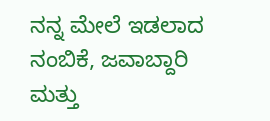ನನ್ನ ಮೇಲೆ ಇಡಲಾದ ನಂಬಿಕೆ, ಜವಾಬ್ದಾರಿ ಮತ್ತು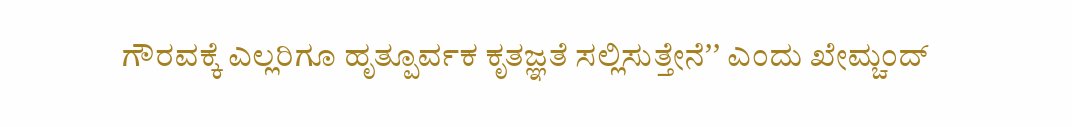ಗೌರವಕ್ಕೆ ಎಲ್ಲರಿಗೂ ಹೃತ್ಪೂರ್ವಕ ಕೃತಜ್ಞತೆ ಸಲ್ಲಿಸುತ್ತೇನೆʼʼ ಎಂದು ಖೇಮ್ಚಂದ್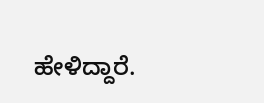ಹೇಳಿದ್ದಾರೆ.